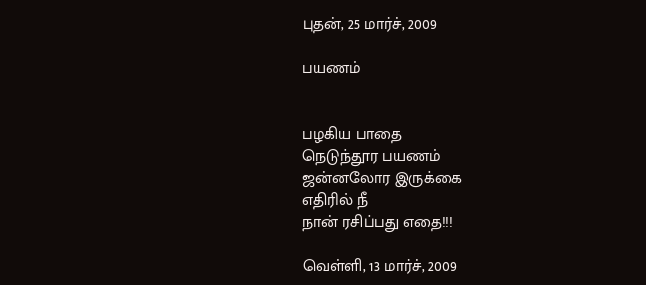புதன், 25 மார்ச், 2009

பயணம்


பழகிய பாதை
நெடுந்தூர பயணம்
ஜன்னலோர இருக்கை
எதிரில் நீ
நான் ரசிப்பது எதை!!!

வெள்ளி, 13 மார்ச், 2009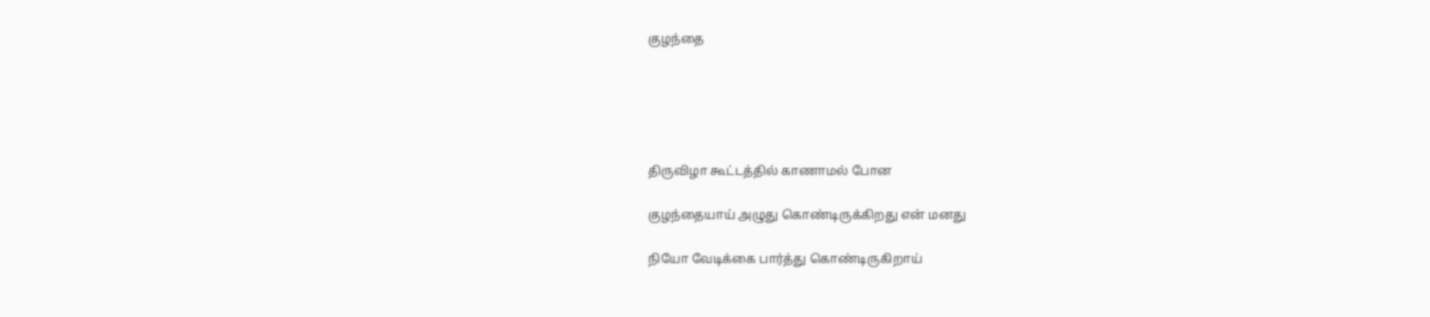குழந்தை





திருவிழா கூட்டத்தில் காணாமல் போன

குழந்தையாய் அழுது கொண்டிருக்கிறது என் மனது

நியோ வேடிக்கை பார்த்து கொண்டிருகிறாய்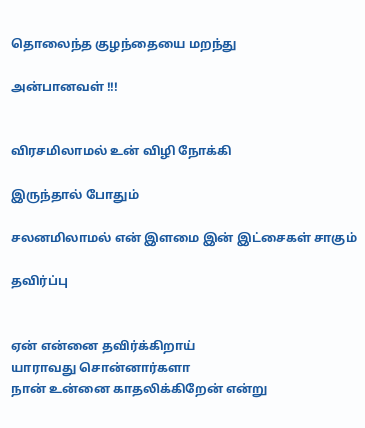தொலைந்த குழந்தையை மறந்து

அன்பானவள் !!!


விரசமிலாமல் உன் விழி நோக்கி

இருந்தால் போதும்

சலனமிலாமல் என் இளமை இன் இட்சைகள் சாகும்

தவிர்ப்பு


ஏன் என்னை தவிர்க்கிறாய்
யாராவது சொன்னார்களா
நான் உன்னை காதலிக்கிறேன் என்று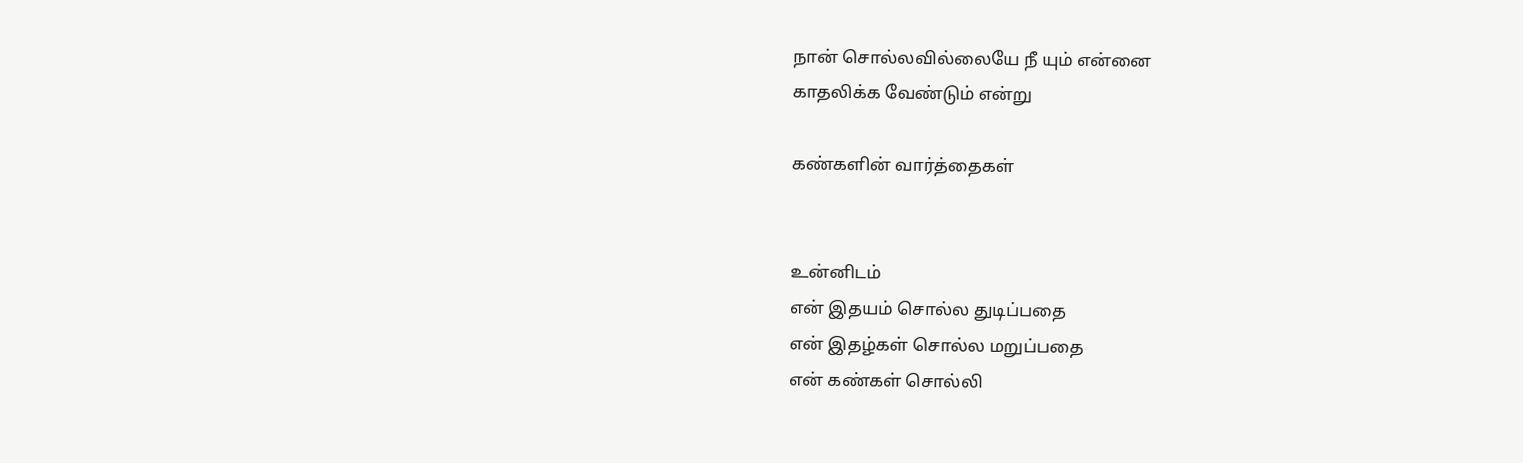நான் சொல்லவில்லையே நீ யும் என்னை
காதலிக்க வேண்டும் என்று

கண்களின் வார்த்தைகள்


உன்னிடம்
என் இதயம் சொல்ல துடிப்பதை
என் இதழ்கள் சொல்ல மறுப்பதை
என் கண்கள் சொல்லி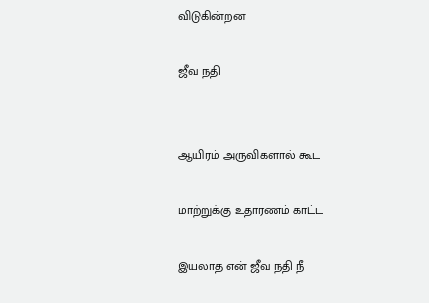விடுகின்றன

ஜீவ நதி


ஆயிரம் அருவிகளால் கூட

மாற்றுக்கு உதாரணம் காட்ட

இயலாத என் ஜீவ நதி நீ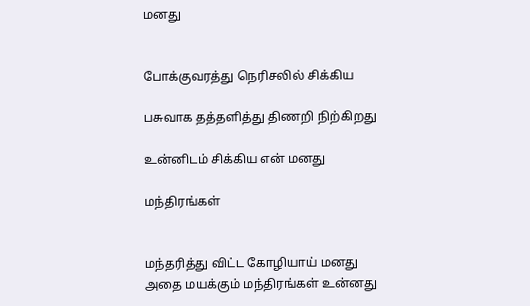மனது


போக்குவரத்து நெரிசலில் சிக்கிய

பசுவாக தத்தளித்து திணறி நிற்கிறது

உன்னிடம் சிக்கிய என் மனது

மந்திரங்கள்


மந்தரித்து விட்ட கோழியாய் மனது
அதை மயக்கும் மந்திரங்கள் உன்னது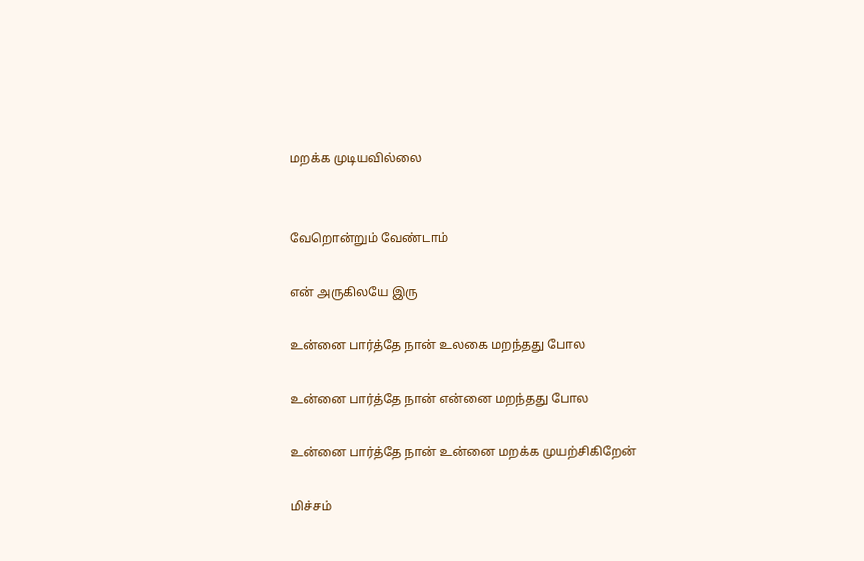மறக்க முடியவில்லை


வேறொன்றும் வேண்டாம்

என் அருகிலயே இரு

உன்னை பார்த்தே நான் உலகை மறந்தது போல

உன்னை பார்த்தே நான் என்னை மறந்தது போல

உன்னை பார்த்தே நான் உன்னை மறக்க முயற்சிகிறேன்

மிச்சம்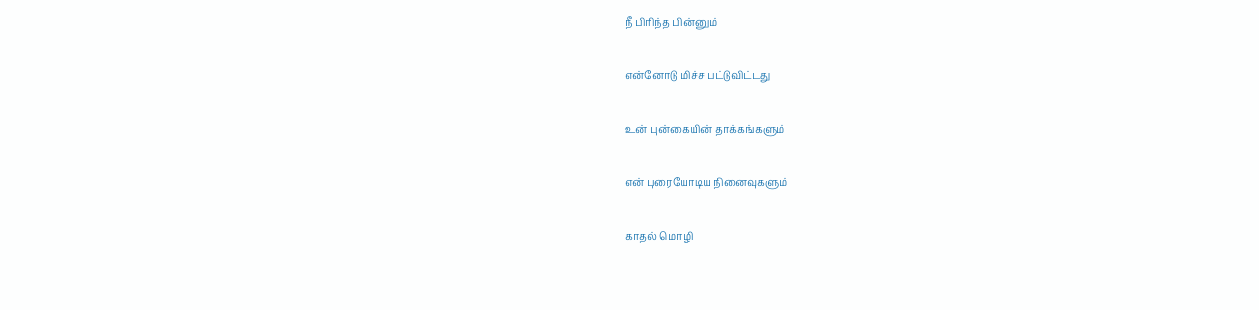நீ பிரிந்த பின்னும்

என்னோடு மிச்ச பட்டுவிட்டது

உன் புன்கையின் தாக்கங்களும்

என் புரையோடிய நினைவுகளும்

காதல் மொழி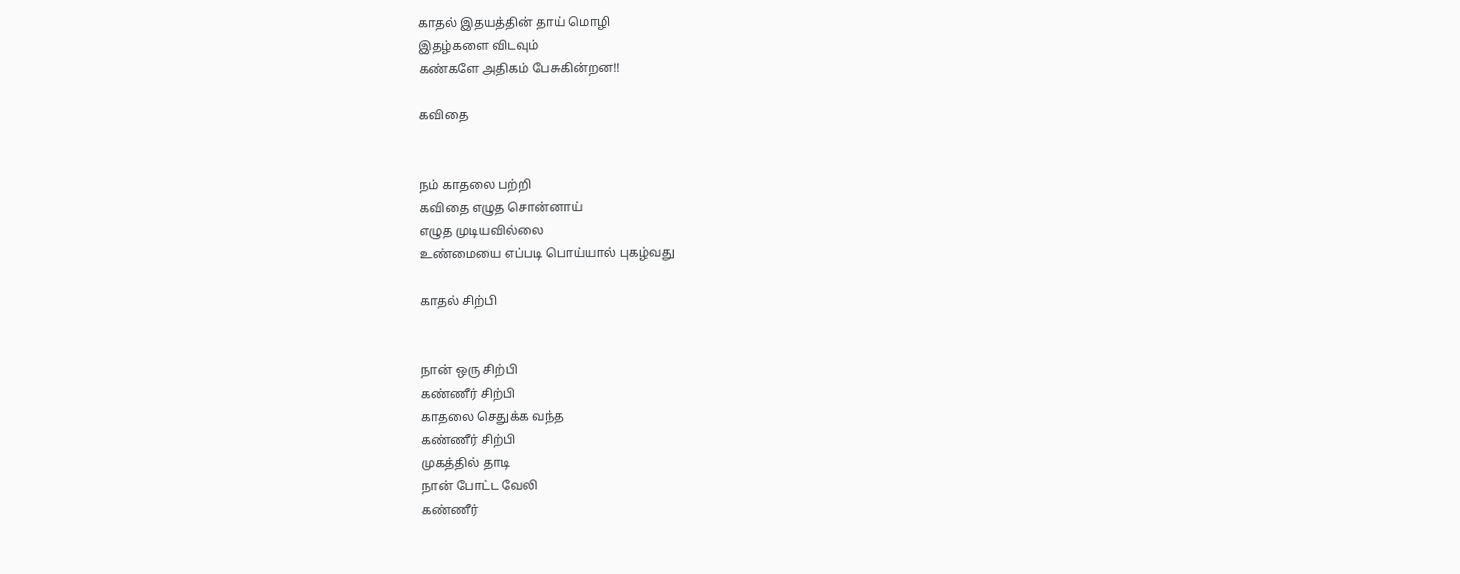காதல் இதயத்தின் தாய் மொழி
இதழ்களை விடவும்
கண்களே அதிகம் பேசுகின்றன!!

கவிதை


நம் காதலை பற்றி
கவிதை எழுத சொன்னாய்
எழுத முடியவில்லை
உண்மையை எப்படி பொய்யால் புகழ்வது

காதல் சிற்பி


நான் ஒரு சிற்பி
கண்ணீர் சிற்பி
காதலை செதுக்க வந்த
கண்ணீர் சிற்பி
முகத்தில் தாடி
நான் போட்ட வேலி
கண்ணீர்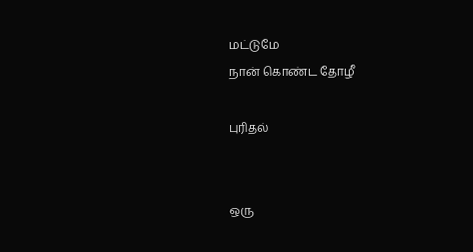மட்டுமே
நான் கொண்ட தோழீ

புரிதல்


ஒரு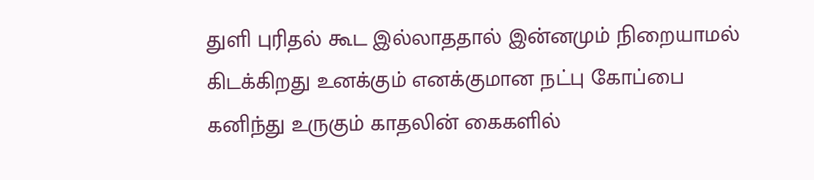துளி புரிதல் கூட இல்லாததால் இன்னமும் நிறையாமல்
கிடக்கிறது உனக்கும் எனக்குமான நட்பு கோப்பை
கனிந்து உருகும் காதலின் கைகளில்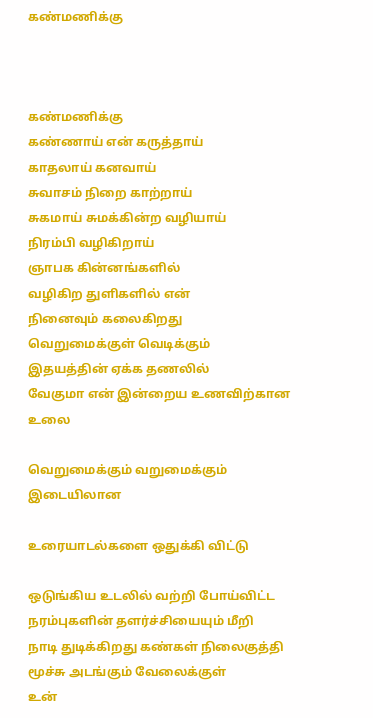கண்மணிக்கு



கண்மணிக்கு
கண்ணாய் என் கருத்தாய்
காதலாய் கனவாய்
சுவாசம் நிறை காற்றாய்
சுகமாய் சுமக்கின்ற வழியாய்
நிரம்பி வழிகிறாய்
ஞாபக கின்னங்களில்
வழிகிற துளிகளில் என்
நினைவும் கலைகிறது
வெறுமைக்குள் வெடிக்கும்
இதயத்தின் ஏக்க தணலில்
வேகுமா என் இன்றைய உணவிற்கான உலை

வெறுமைக்கும் வறுமைக்கும் இடையிலான

உரையாடல்களை ஒதுக்கி விட்டு

ஒடுங்கிய உடலில் வற்றி போய்விட்ட
நரம்புகளின் தளர்ச்சியையும் மீறி
நாடி துடிக்கிறது கண்கள் நிலைகுத்தி
மூச்சு அடங்கும் வேலைக்குள்
உன்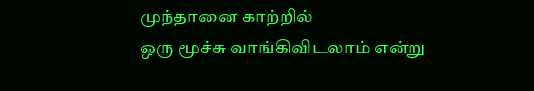முந்தானை காற்றில்
ஒரு மூச்சு வாங்கிவிடலாம் என்று